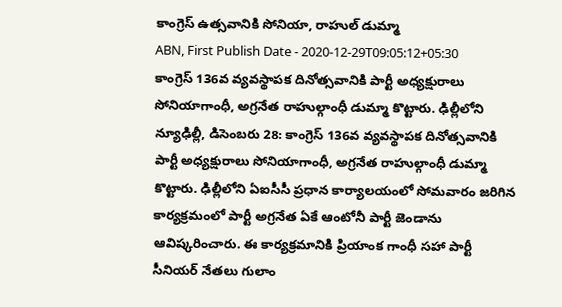కాంగ్రెస్ ఉత్సవానికి సోనియా, రాహుల్ డుమ్మా
ABN, First Publish Date - 2020-12-29T09:05:12+05:30
కాంగ్రెస్ 136వ వ్యవస్థాపక దినోత్సవానికి పార్టీ అధ్యక్షురాలు సోనియాగాంధీ, అగ్రనేత రాహుల్గాంధీ డుమ్మా కొట్టారు. ఢిల్లీలోని
న్యూఢిల్లీ, డిసెంబరు 28: కాంగ్రెస్ 136వ వ్యవస్థాపక దినోత్సవానికి పార్టీ అధ్యక్షురాలు సోనియాగాంధీ, అగ్రనేత రాహుల్గాంధీ డుమ్మా కొట్టారు. ఢిల్లీలోని ఏఐసీసీ ప్రధాన కార్యాలయంలో సోమవారం జరిగిన కార్యక్రమంలో పార్టీ అగ్రనేత ఏకే ఆంటోనీ పార్టీ జెండాను ఆవిష్కరించారు. ఈ కార్యక్రమానికి ప్రియాంక గాంధీ సహా పార్టీ సీనియర్ నేతలు గులాం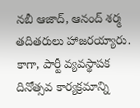నబీ ఆజాద్, ఆనంద్ శర్మ తదితరులు హాజరయ్యారు. కాగా, పార్టీ వ్యవస్థాపక దినోత్సవ కార్యక్రమాన్ని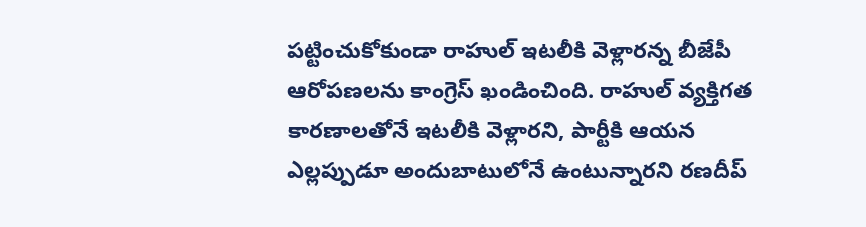పట్టించుకోకుండా రాహుల్ ఇటలీకి వెళ్లారన్న బీజేపీ ఆరోపణలను కాంగ్రెస్ ఖండించింది. రాహుల్ వ్యక్తిగత కారణాలతోనే ఇటలీకి వెళ్లారని, పార్టీకి ఆయన ఎల్లప్పుడూ అందుబాటులోనే ఉంటున్నారని రణదీప్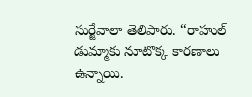సుర్జేవాలా తెలిపారు. ‘‘రాహుల్ డుమ్మాకు నూటొక్క కారణాలు ఉన్నాయి.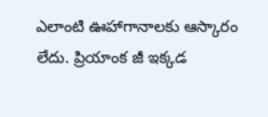ఎలాంటి ఊహాగానాలకు ఆస్కారం లేదు. ప్రియాంక జీ ఇక్కడ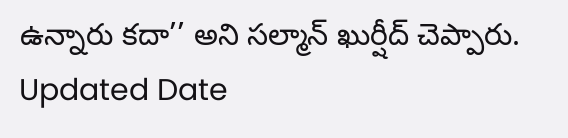ఉన్నారు కదా’’ అని సల్మాన్ ఖుర్షీద్ చెప్పారు.
Updated Date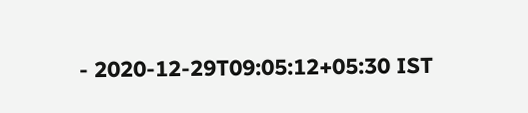- 2020-12-29T09:05:12+05:30 IST